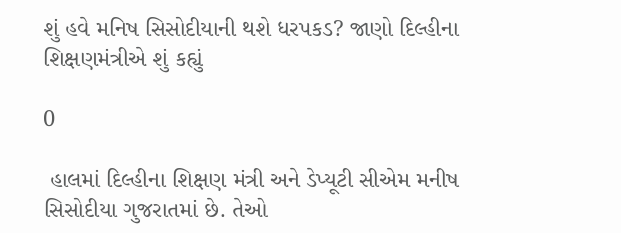શું હવે મનિષ સિસોદીયાની થશે ધરપકડ? જાણો દિલ્હીના શિક્ષણમંત્રીએ શું કહ્યું

0

 હાલમાં દિલ્હીના શિક્ષણ મંત્રી અને ડેપ્યૂટી સીએમ મનીષ સિસોદીયા ગુજરાતમાં છે. તેઓ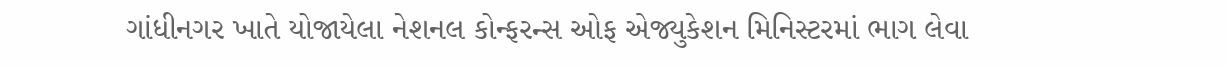ગાંધીનગર ખાતે યોજાયેલા નેશનલ કોન્ફરન્સ ઓફ એજ્યુકેશન મિનિસ્ટરમાં ભાગ લેવા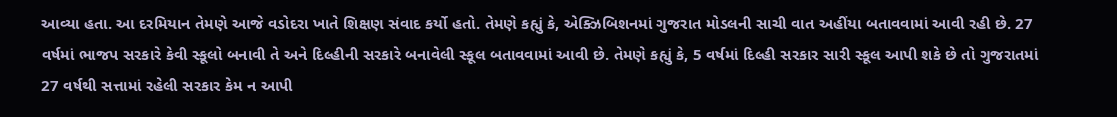આવ્યા હતા. આ દરમિયાન તેમણે આજે વડોદરા ખાતે શિક્ષણ સંવાદ કર્યો હતો. તેમણે કહ્યું કે, એક્ઝિબિશનમાં ગુજરાત મોડલની સાચી વાત અહીંયા બતાવવામાં આવી રહી છે. 27 વર્ષમાં ભાજપ સરકારે કેવી સ્કૂલો બનાવી તે અને દિલ્હીની સરકારે બનાવેલી સ્કૂલ બતાવવામાં આવી છે. તેમણે કહ્યું કે, 5 વર્ષમાં દિલ્હી સરકાર સારી સ્કૂલ આપી શકે છે તો ગુજરાતમાં 27 વર્ષથી સત્તામાં રહેલી સરકાર કેમ ન આપી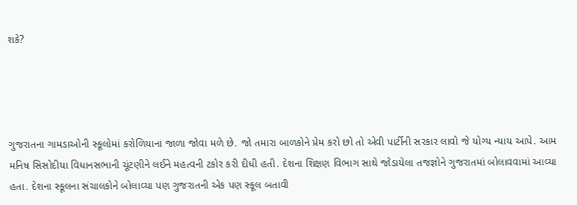શકે?




ગુજરાતના ગામડાઓની સ્કૂલોમાં કરોળિયાના જાળા જોવા મળે છે. જો તમારા બાળકોને પ્રેમ કરો છો તો એવી પાર્ટીની સરકાર લાવો જે યોગ્ય ન્યાય આપે. આમ મનિષ સિસોદીયા વિધાનસભાની ચૂંટણીને લઈને મહત્વની ટકોર કરી દીધી હતી. દેશના શિક્ષણ વિભાગ સાથે જોડાયેલા તજજ્ઞોને ગુજરાતમાં બોલાવવામાં આવ્યા હતા. દેશના સ્કૂલના સંચાલકોને બોલાવ્યા પણ ગુજરાતની એક પણ સ્કૂલ બતાવી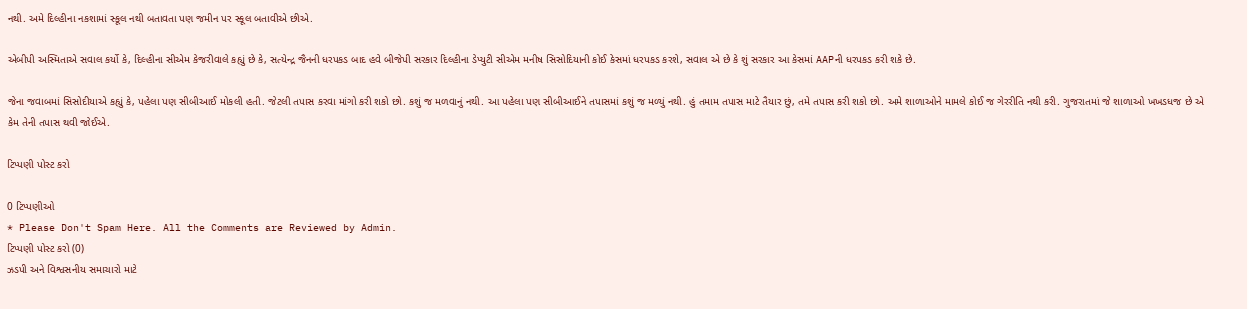નથી. અમે દિલ્હીના નકશામાં સ્કૂલ નથી બતાવતા પણ જમીન પર સ્કૂલ બતાવીએ છીએ.

એબીપી અસ્મિતાએ સવાલ કર્યો કે, દિલ્હીના સીએમ કેજરીવાલે કહ્યું છે કે, સત્યેન્દ્ર જૈનની ધરપકડ બાદ હવે બીજેપી સરકાર દિલ્હીના ડેપ્યુટી સીએમ મનીષ સિસોદિયાની કોઈ કેસમાં ધરપકડ કરશે, સવાલ એ છે કે શું સરકાર આ કેસમાં AAPની ધરપકડ કરી શકે છે.

જેના જવાબમાં સિસોદીયાએ કહ્યું કે, પહેલા પણ સીબીઆઈ મોકલી હતી. જેટલી તપાસ કરવા માંગો કરી શકો છો. કશું જ મળવાનું નથી. આ પહેલા પણ સીબીઆઈને તપાસમાં કશું જ મળ્યું નથી. હું તમામ તપાસ માટે તૈયાર છું, તમે તપાસ કરી શકો છો. અમે શાળાઓને મામલે કોઈ જ ગેરરીતિ નથી કરી. ગુજરાતમાં જે શાળાઓ ખખડધજ છે એ કેમ તેની તપાસ થવી જોઈએ.

ટિપ્પણી પોસ્ટ કરો

0 ટિપ્પણીઓ
* Please Don't Spam Here. All the Comments are Reviewed by Admin.
ટિપ્પણી પોસ્ટ કરો (0)
ઝડપી અને વિશ્વસનીય સમાચારો માટે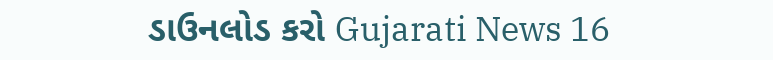ડાઉનલોડ કરો Gujarati News 16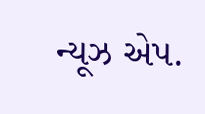ન્યૂઝ એપ.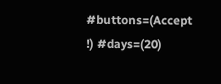#buttons=(Accept !) #days=(20)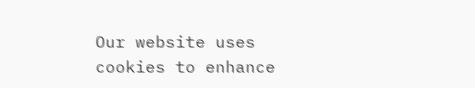Our website uses cookies to enhance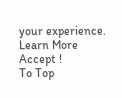your experience. Learn More
Accept !
To Top